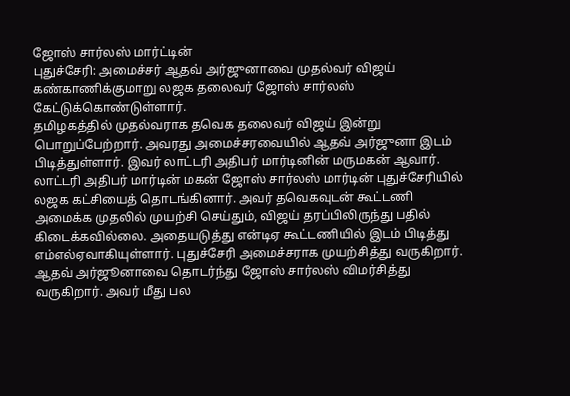ஜோஸ் சார்லஸ் மார்ட்டின்
புதுச்சேரி: அமைச்சர் ஆதவ் அர்ஜுனாவை முதல்வர் விஜய் கண்காணிக்குமாறு லஜக தலைவர் ஜோஸ் சார்லஸ் கேட்டுக்கொண்டுள்ளார்.
தமிழகத்தில் முதல்வராக தவெக தலைவர் விஜய் இன்று பொறுப்பேற்றார். அவரது அமைச்சரவையில் ஆதவ் அர்ஜுனா இடம் பிடித்துள்ளார். இவர் லாட்டரி அதிபர் மார்டினின் மருமகன் ஆவார். லாட்டரி அதிபர் மார்டின் மகன் ஜோஸ் சார்லஸ் மார்டின் புதுச்சேரியில் லஜக கட்சியைத் தொடங்கினார். அவர் தவெகவுடன் கூட்டணி அமைக்க முதலில் முயற்சி செய்தும், விஜய் தரப்பிலிருந்து பதில் கிடைக்கவில்லை. அதையடுத்து என்டிஏ கூட்டணியில் இடம் பிடித்து எம்எல்ஏவாகியுள்ளார். புதுச்சேரி அமைச்சராக முயற்சித்து வருகிறார்.
ஆதவ் அர்ஜூனாவை தொடர்ந்து ஜோஸ் சார்லஸ் விமர்சித்து வருகிறார். அவர் மீது பல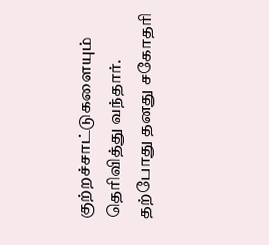குற்றச்சாட்டுகளையும் தெரிவித்து வந்தார். தற்போது தனது சகோதரி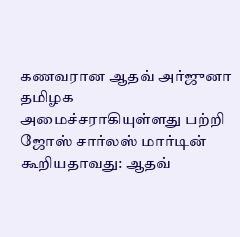கணவரான ஆதவ் அர்ஜுனா தமிழக அமைச்சராகியுள்ளது பற்றி ஜோஸ் சார்லஸ் மார்டின் கூறியதாவது: ஆதவ்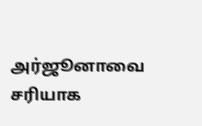அர்ஜூனாவை சரியாக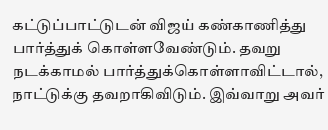கட்டுப்பாட்டுடன் விஜய் கண்காணித்து பார்த்துக் கொள்ளவேண்டும். தவறு நடக்காமல் பார்த்துக்கொள்ளாவிட்டால், நாட்டுக்கு தவறாகிவிடும். இவ்வாறு அவர்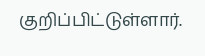குறிப்பிட்டுள்ளார்.